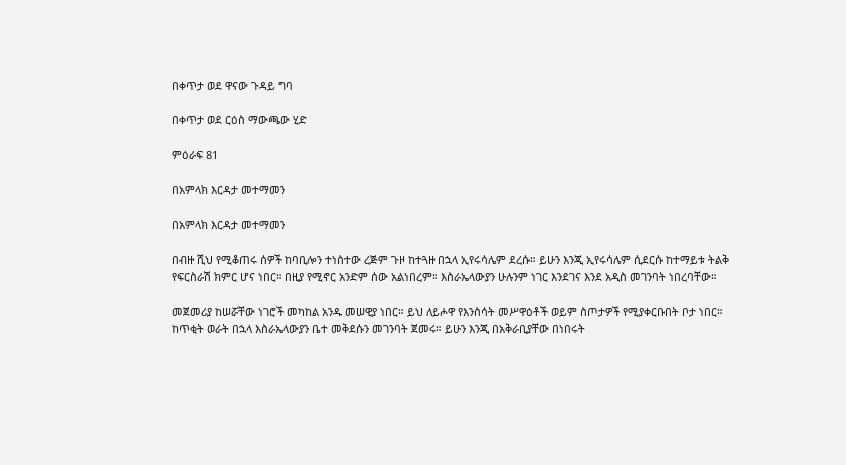በቀጥታ ወደ ዋናው ጉዳይ ግባ

በቀጥታ ወደ ርዕስ ማውጫው ሂድ

ምዕራፍ 81

በአምላክ እርዳታ መተማመን

በአምላክ እርዳታ መተማመን

በብዙ ሺህ የሚቆጠሩ ሰዎች ከባቢሎን ተነስተው ረጅም ጉዞ ከተጓዙ በኋላ ኢየሩሳሌም ደረሱ። ይሁን እንጂ ኢየሩሳሌም ሲደርሱ ከተማይቱ ትልቅ የፍርስራሽ ክምር ሆና ነበር። በዚያ የሚኖር አንድም ሰው አልነበረም። እስራኤላውያን ሁሉንም ነገር እንደገና እንደ አዲስ መገንባት ነበረባቸው።

መጀመሪያ ከሠሯቸው ነገሮች መካከል አንዱ መሠዊያ ነበር። ይህ ለይሖዋ የእንስሳት መሥዋዕቶች ወይም ስጦታዎች የሚያቀርቡበት ቦታ ነበር። ከጥቂት ወራት በኋላ እስራኤላውያን ቤተ መቅደሱን መገንባት ጀመሩ። ይሁን እንጂ በአቅራቢያቸው በነበሩት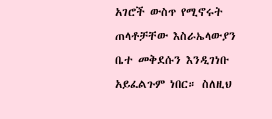አገሮች ውስጥ የሚኖሩት ጠላቶቻቸው እስራኤላውያን ቤተ መቅደሱን እንዲገነቡ አይፈልጉም ነበር። ስለዚህ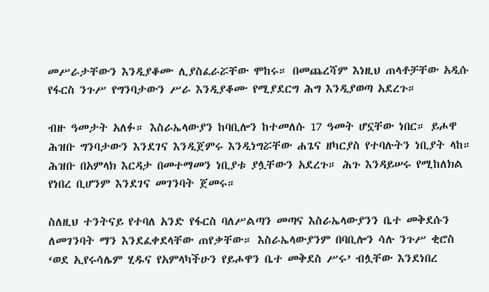መሥራታቸውን እንዲያቆሙ ሊያስፈራሯቸው ሞከሩ። በመጨረሻም እነዚህ ጠላቶቻቸው አዲሱ የፋርስ ንጉሥ የግንባታውን ሥራ እንዲያቆሙ የሚያደርግ ሕግ እንዲያወጣ አደረጉ።

ብዙ ዓመታት አለፉ። እስራኤላውያን ከባቢሎን ከተመለሱ 17 ዓመት ሆኗቸው ነበር። ይሖዋ ሕዝቡ ግንባታውን እንደገና እንዲጀምሩ እንዲነግሯቸው ሐጌና ዘካርያስ የተባሉትን ነቢያት ላከ። ሕዝቡ በአምላክ እርዳታ በመተማመን ነቢያቱ ያሏቸውን አደረጉ። ሕጉ እንዳይሠሩ የሚከለክል የነበረ ቢሆንም እንደገና መገንባት ጀመሩ።

ስለዚህ ተንትናይ የተባለ አንድ የፋርስ ባለሥልጣን መጣና እስራኤላውያንን ቤተ መቅደሱን ለመገንባት ማን እንደፈቀደላቸው ጠየቃቸው። እስራኤላውያንም በባቢሎን ሳሉ ንጉሥ ቂሮስ ‘ወደ ኢየሩሳሌም ሂዱና የአምላካችሁን የይሖዋን ቤተ መቅደስ ሥሩ’ ብሏቸው እንደነበረ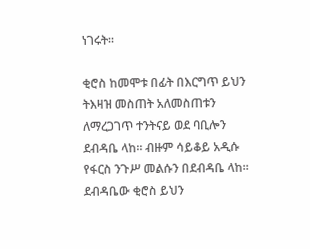ነገሩት።

ቂሮስ ከመሞቱ በፊት በእርግጥ ይህን ትእዛዝ መስጠት አለመስጠቱን ለማረጋገጥ ተንትናይ ወደ ባቢሎን ደብዳቤ ላከ። ብዙም ሳይቆይ አዲሱ የፋርስ ንጉሥ መልሱን በደብዳቤ ላከ። ደብዳቤው ቂሮስ ይህን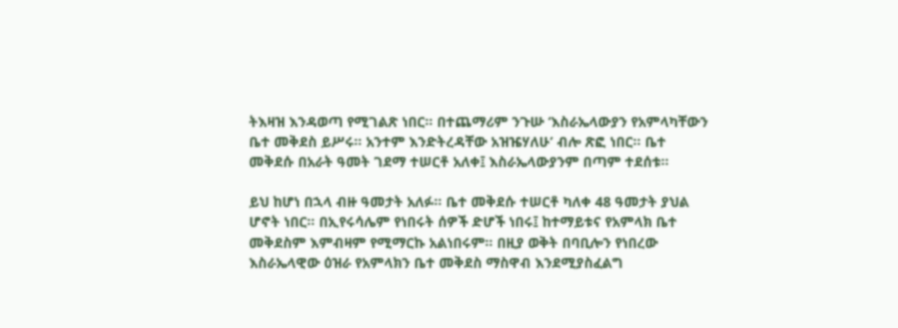ትእዛዝ እንዳወጣ የሚገልጽ ነበር። በተጨማሪም ንጉሡ ‘እስራኤላውያን የአምላካቸውን ቤተ መቅደስ ይሥሩ። አንተም እንድትረዳቸው አዝዤሃለሁ’ ብሎ ጽፎ ነበር። ቤተ መቅደሱ በአራት ዓመት ገደማ ተሠርቶ አለቀ፤ እስራኤላውያንም በጣም ተደሰቱ።

ይህ ከሆነ በኋላ ብዙ ዓመታት አለፉ። ቤተ መቅደሱ ተሠርቶ ካለቀ 48 ዓመታት ያህል ሆኖት ነበር። በኢየሩሳሌም የነበሩት ሰዎች ድሆች ነበሩ፤ ከተማይቱና የአምላክ ቤተ መቅደስም እምብዛም የሚማርኩ አልነበሩም። በዚያ ወቅት በባቢሎን የነበረው እስራኤላዊው ዕዝራ የአምላክን ቤተ መቅደስ ማስዋብ እንደሚያስፈልግ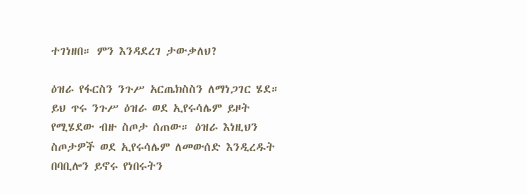ተገነዘበ። ምን እንዳደረገ ታውቃለህ?

ዕዝራ የፋርስን ንጉሥ አርጤክስስን ለማነጋገር ሄደ። ይህ ጥሩ ንጉሥ ዕዝራ ወደ ኢየሩሳሌም ይዞት የሚሄደው ብዙ ስጦታ ሰጠው። ዕዝራ እነዚህን ስጦታዎች ወደ ኢየሩሳሌም ለመውሰድ እንዲረዱት በባቢሎን ይኖሩ የነበሩትን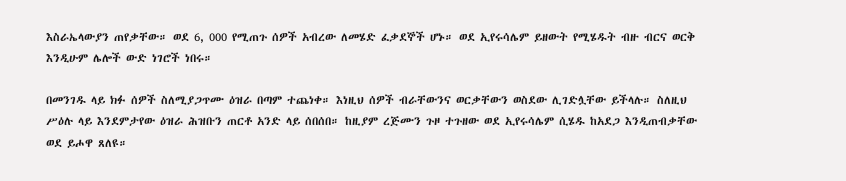እስራኤላውያን ጠየቃቸው። ወደ 6, 000 የሚጠጉ ሰዎች አብረው ለመሄድ ፈቃደኞች ሆኑ። ወደ ኢየሩሳሌም ይዘውት የሚሄዱት ብዙ ብርና ወርቅ እንዲሁም ሌሎች ውድ ነገሮች ነበሩ።

በመንገዱ ላይ ክፉ ሰዎች ስለሚያጋጥሙ ዕዝራ በጣም ተጨነቀ። እነዚህ ሰዎች ብራቸውንና ወርቃቸውን ወስደው ሊገድሏቸው ይችላሉ። ስለዚህ ሥዕሉ ላይ እንደምታየው ዕዝራ ሕዝቡን ጠርቶ አንድ ላይ ሰበሰበ። ከዚያም ረጅሙን ጉዞ ተጉዘው ወደ ኢየሩሳሌም ሲሄዱ ከአደጋ እንዲጠብቃቸው ወደ ይሖዋ ጸለዩ።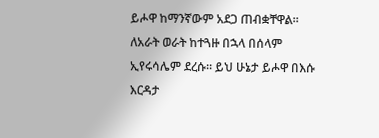ይሖዋ ከማንኛውም አደጋ ጠብቋቸዋል። ለአራት ወራት ከተጓዙ በኋላ በሰላም ኢየሩሳሌም ደረሱ። ይህ ሁኔታ ይሖዋ በእሱ እርዳታ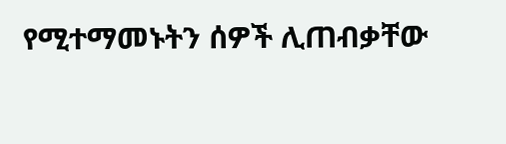የሚተማመኑትን ሰዎች ሊጠብቃቸው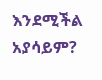እንደሚችል አያሳይም?